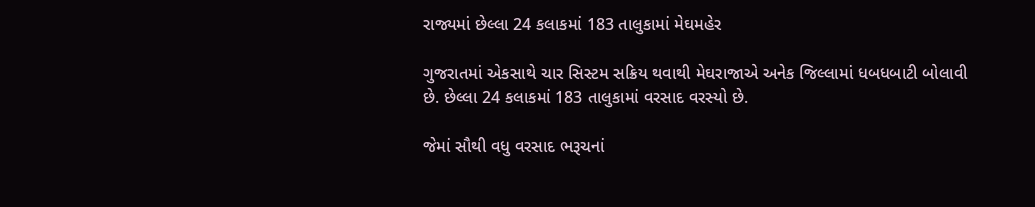રાજ્યમાં છેલ્લા 24 કલાકમાં 183 તાલુકામાં મેઘમહેર

ગુજરાતમાં એકસાથે ચાર સિસ્ટમ સક્રિય થવાથી મેઘરાજાએ અનેક જિલ્લામાં ધબધબાટી બોલાવી છે. છેલ્લા 24 કલાકમાં 183 તાલુકામાં વરસાદ વરસ્યો છે.

જેમાં સૌથી વધુ વરસાદ ભરૂચનાં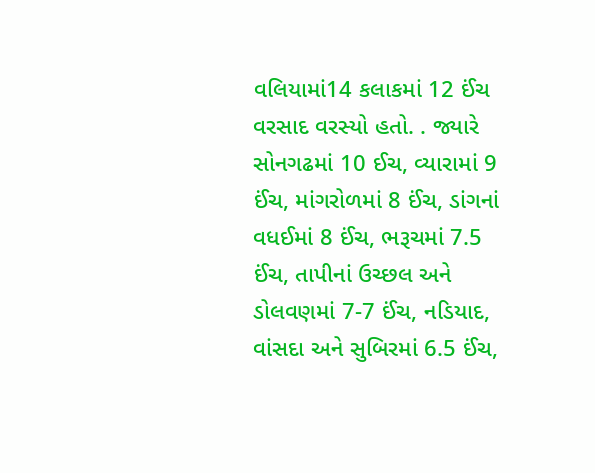વલિયામાં14 કલાકમાં 12 ઈંચ વરસાદ વરસ્યો હતો. . જ્યારે સોનગઢમાં 10 ઈચ, વ્યારામાં 9 ઈંચ, માંગરોળમાં 8 ઈંચ, ડાંગનાં વધઈમાં 8 ઈંચ, ભરૂચમાં 7.5 ઈંચ, તાપીનાં ઉચ્છલ અને ડોલવણમાં 7-7 ઈંચ, નડિયાદ, વાંસદા અને સુબિરમાં 6.5 ઈંચ,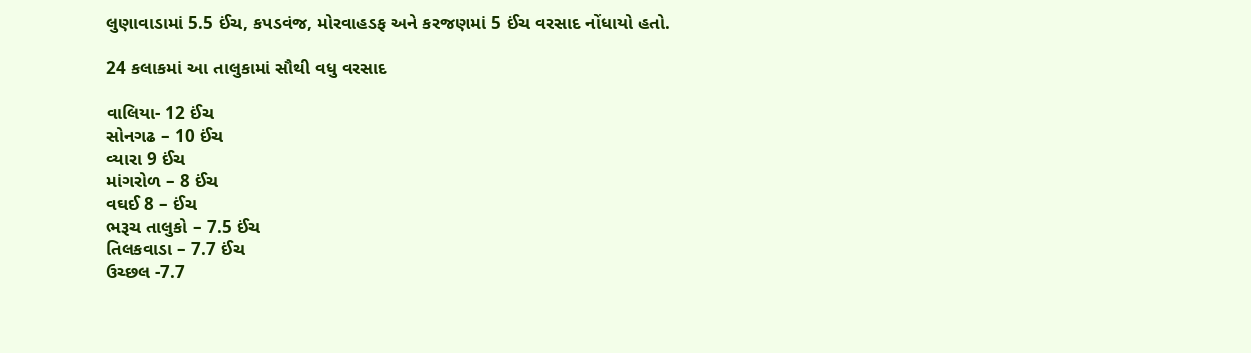લુણાવાડામાં 5.5 ઈંચ, કપડવંજ, મોરવાહડફ અને કરજણમાં 5 ઈંચ વરસાદ નોંધાયો હતો.

24 કલાકમાં આ તાલુકામાં સૌથી વધુ વરસાદ

વાલિયા- 12 ઈંચ
સોનગઢ – 10 ઈંચ
વ્યારા 9 ઈંચ
માંગરોળ – 8 ઈંચ
વઘઈ 8 – ઈંચ
ભરૂચ તાલુકો – 7.5 ઈંચ
તિલકવાડા – 7.7 ઈંચ
ઉચ્છલ -7.7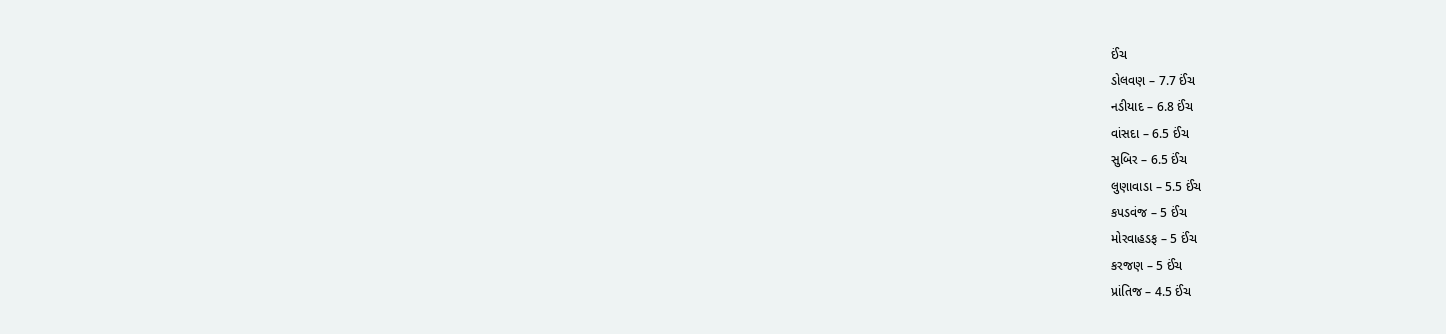ઈંચ
ડોલવણ – 7.7 ઈંચ
નડીયાદ – 6.8 ઈંચ
વાંસદા – 6.5 ઈંચ
સુબિર – 6.5 ઈંચ
લુણાવાડા – 5.5 ઈંચ
કપડવંજ – 5 ઈંચ
મોરવાહડફ – 5 ઈંચ
કરજણ – 5 ઈંચ
પ્રાંતિજ – 4.5 ઈંચ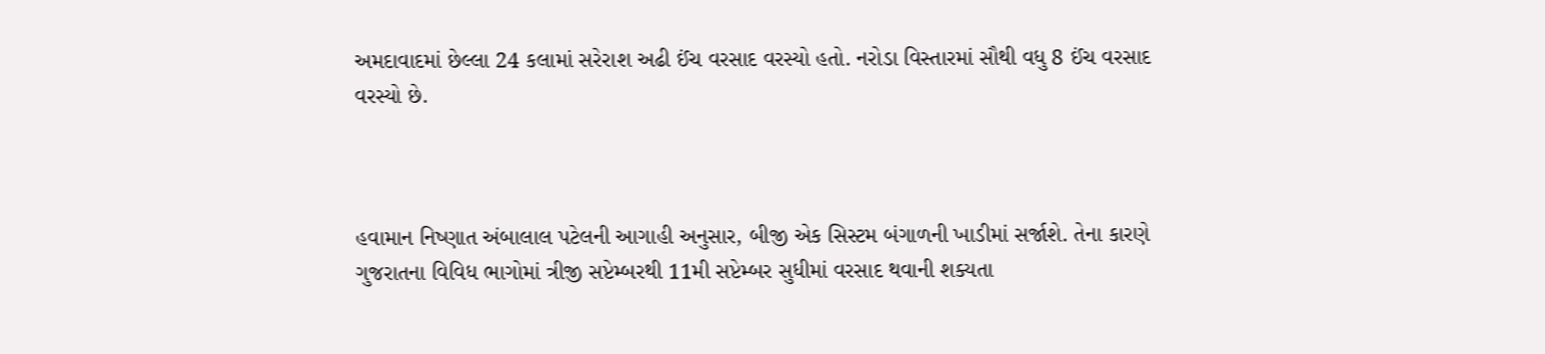અમદાવાદમાં છેલ્લા 24 કલામાં સરેરાશ અઢી ઈંચ વરસાદ વરસ્યો હતો. નરોડા વિસ્તારમાં સૌથી વધુ 8 ઈંચ વરસાદ વરસ્યો છે.



હવામાન નિષ્ણાત અંબાલાલ પટેલની આગાહી અનુસાર, બીજી એક સિસ્ટમ બંગાળની ખાડીમાં સર્જાશે. તેના કારણે ગુજરાતના વિવિધ ભાગોમાં ત્રીજી સપ્ટેમ્બરથી 11મી સપ્ટેમ્બર સુધીમાં વરસાદ થવાની શક્યતા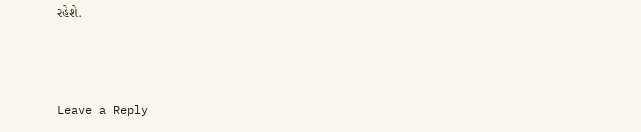રહેશે.



Leave a Reply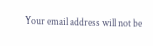Your email address will not be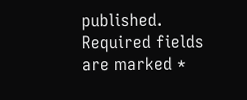published. Required fields are marked *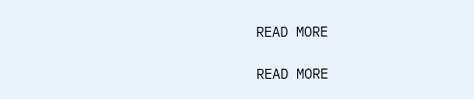READ MORE

READ MORE